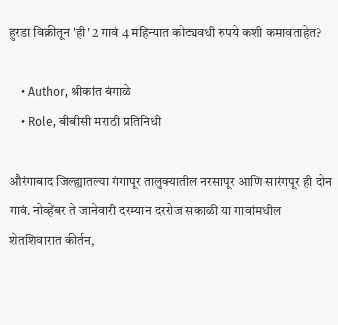हुरडा विक्रीतून 'ही' 2 गावं 4 महिन्यात कोट्यवधी रुपये कशी कमावताहेत?

    • Author, श्रीकांत बंगाळे
    • Role, बीबीसी मराठी प्रतिनिधी

औरंगाबाद जिल्ह्यातल्या गंगापूर तालुक्यातील नरसापूर आणि सारंगपूर ही दोन गावं. नोव्हेंबर ते जानेवारी दरम्यान दररोज सकाळी या गावांमधील शेतशिवारात कीर्तन,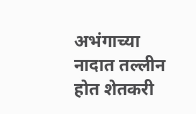अभंगाच्या नादात तल्लीन होत शेतकरी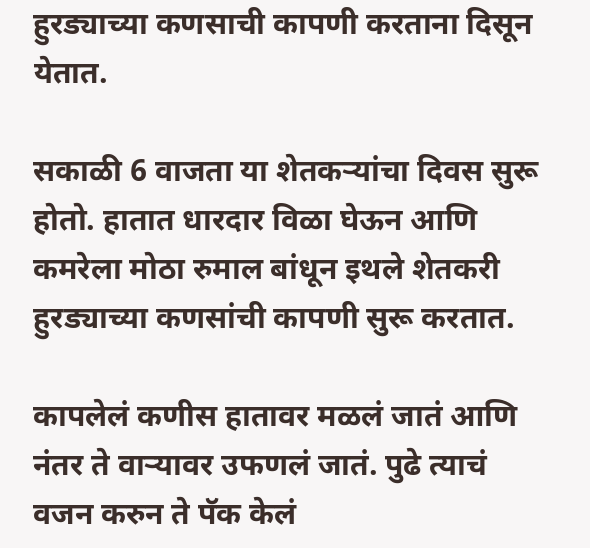हुरड्याच्या कणसाची कापणी करताना दिसून येतात.

सकाळी 6 वाजता या शेतकऱ्यांचा दिवस सुरू होतो. हातात धारदार विळा घेऊन आणि कमरेला मोठा रुमाल बांधून इथले शेतकरी हुरड्याच्या कणसांची कापणी सुरू करतात.

कापलेलं कणीस हातावर मळलं जातं आणि नंतर ते वाऱ्यावर उफणलं जातं. पुढे त्याचं वजन करुन ते पॅक केलं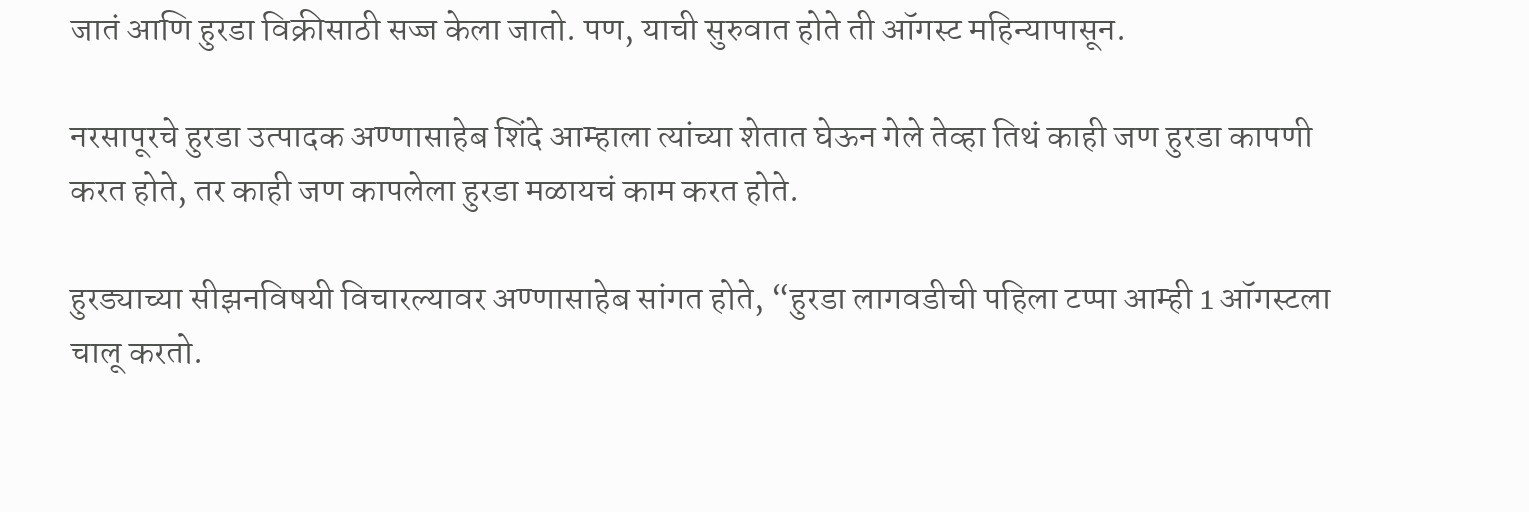जातं आणि हुरडा विक्रीसाठी सज्ज केला जातो. पण, याची सुरुवात होते ती ऑगस्ट महिन्यापासून.

नरसापूरचे हुरडा उत्पादक अण्णासाहेब शिंदे आम्हाला त्यांच्या शेतात घेऊन गेले तेव्हा तिथं काही जण हुरडा कापणी करत होते, तर काही जण कापलेला हुरडा मळायचं काम करत होते.

हुरड्याच्या सीझनविषयी विचारल्यावर अण्णासाहेब सांगत होते, “हुरडा लागवडीची पहिला टप्पा आम्ही 1 ऑगस्टला चालू करतो.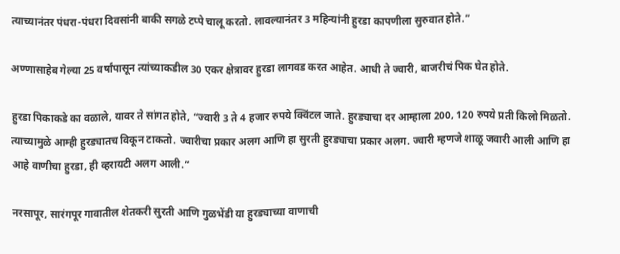त्याच्यानंतर पंधरा-पंधरा दिवसांनी बाकी सगळे टप्पे चालू करतो. लावल्यानंतर 3 महिन्यांनी हुरडा कापणीला सुरुवात होते.”

अण्णासाहेब गेल्या 25 वर्षांपासून त्यांच्याकडील 30 एकर क्षेत्रावर हुरडा लागवड करत आहेत. आधी ते ज्वारी, बाजरीचं पिक घेत होते.

हुरडा पिकाकडे का वळाले, यावर ते सांगत होते, “ज्वारी 3 ते 4 हजार रुपये क्विंटल जाते. हुरड्याचा दर आम्हाला 200, 120 रुपये प्रती किलो मिळतो. त्याच्यामुळे आम्ही हुरड्यातच विकून टाकतो. ज्वारीचा प्रकार अलग आणि हा सुरती हुरड्याचा प्रकार अलग. ज्वारी म्हणजे शाळू जवारी आली आणि हा आहे वाणीचा हुरडा, ही व्हरायटी अलग आली.”

नरसापूर, सारंगपूर गावातील शेतकरी सुरती आणि गुळभेंडी या हुरड्याच्या वाणाची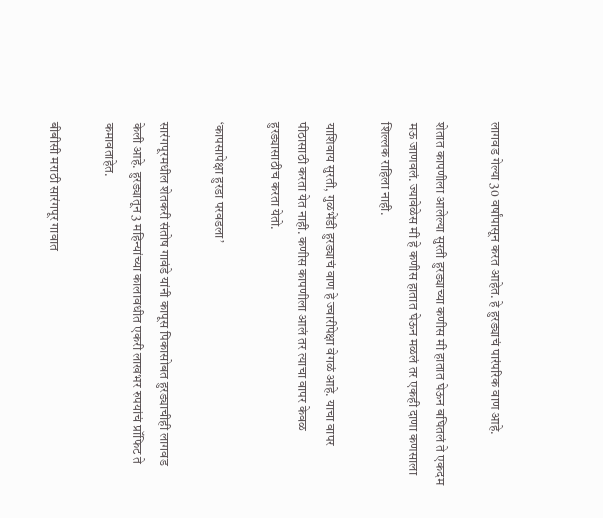लागवड गेल्या 30 वर्षांपासून करत आहेत. हे हुरड्याचं पारंपरिक वाण आहे.

शेतात कापणीला आलेल्या सुरती हुरड्याच्या कणीस मी हातात घेऊन बघितलं ते एकदम मऊ जाणवलं. ज्यावेळेस मी हे कणीस हातात घेऊन मळलं तर एकही दाणा कणसाला शिल्लक राहिला नाही.

याशिवाय सुरती, गुळभेंडी हुरड्याचं वाण हे ज्वारीपेक्षा वेगळं आहे. याचा वापर पीठासाठी करता येत नाही. कणीस कापणीला आलं तर त्याचा वापर केवळ हुरड्यासाठीच करता येतो.

‘कापसापेक्षा हुरडा परवडला’

सारंगपूरमधील शेतकरी संतोष गावंडे यांनी कापूस पिकासोबत हुरड्याचीही लागवड केली आहे. हुरड्यातून 3 महिन्यांच्या कालावधीत एकरी लाखभर रुपयांचं प्रॉफिट ते कमावताहेत.

बीबीसी मराठी सारंगपूर गावात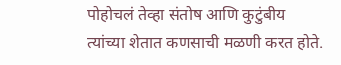पोहोचलं तेव्हा संतोष आणि कुटुंबीय त्यांच्या शेतात कणसाची मळणी करत होते.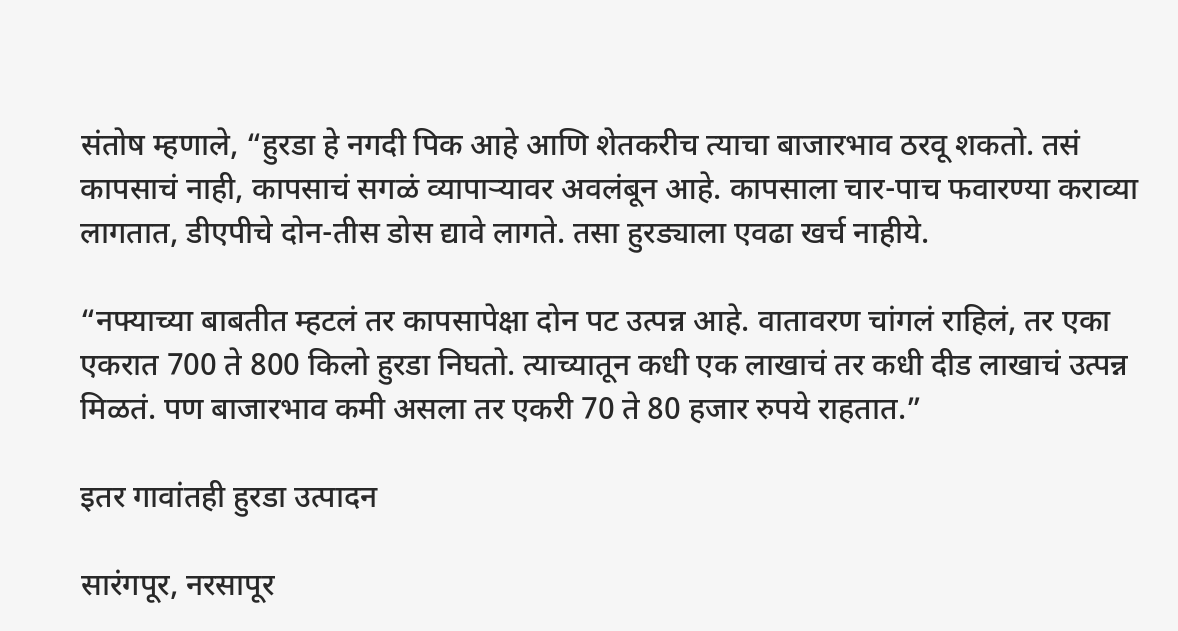संतोष म्हणाले, “हुरडा हे नगदी पिक आहे आणि शेतकरीच त्याचा बाजारभाव ठरवू शकतो. तसं कापसाचं नाही, कापसाचं सगळं व्यापाऱ्यावर अवलंबून आहे. कापसाला चार-पाच फवारण्या कराव्या लागतात, डीएपीचे दोन-तीस डोस द्यावे लागते. तसा हुरड्याला एवढा खर्च नाहीये.

“नफ्याच्या बाबतीत म्हटलं तर कापसापेक्षा दोन पट उत्पन्न आहे. वातावरण चांगलं राहिलं, तर एका एकरात 700 ते 800 किलो हुरडा निघतो. त्याच्यातून कधी एक लाखाचं तर कधी दीड लाखाचं उत्पन्न मिळतं. पण बाजारभाव कमी असला तर एकरी 70 ते 80 हजार रुपये राहतात.”

इतर गावांतही हुरडा उत्पादन

सारंगपूर, नरसापूर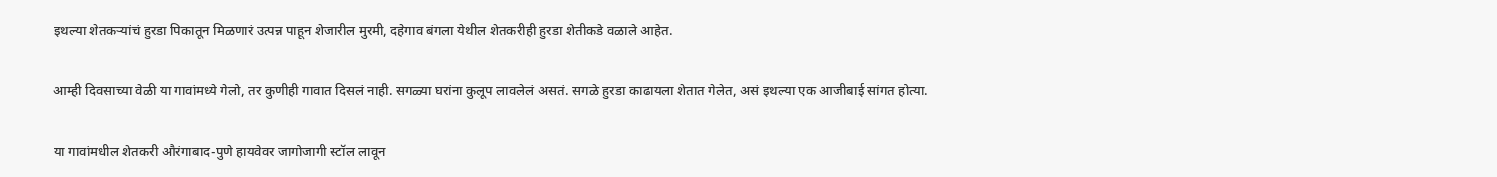इथल्या शेतकऱ्यांचं हुरडा पिकातून मिळणारं उत्पन्न पाहून शेजारील मुरमी, दहेगाव बंगला येथील शेतकरीही हुरडा शेतीकडे वळाले आहेत.

आम्ही दिवसाच्या वेळी या गावांमध्ये गेलो, तर कुणीही गावात दिसलं नाही. सगळ्या घरांना कुलूप लावलेलं असतं. सगळे हुरडा काढायला शेतात गेलेत, असं इथल्या एक आजीबाई सांगत होत्या.

या गावांमधील शेतकरी औरंगाबाद-पुणे हायवेवर जागोजागी स्टॉल लावून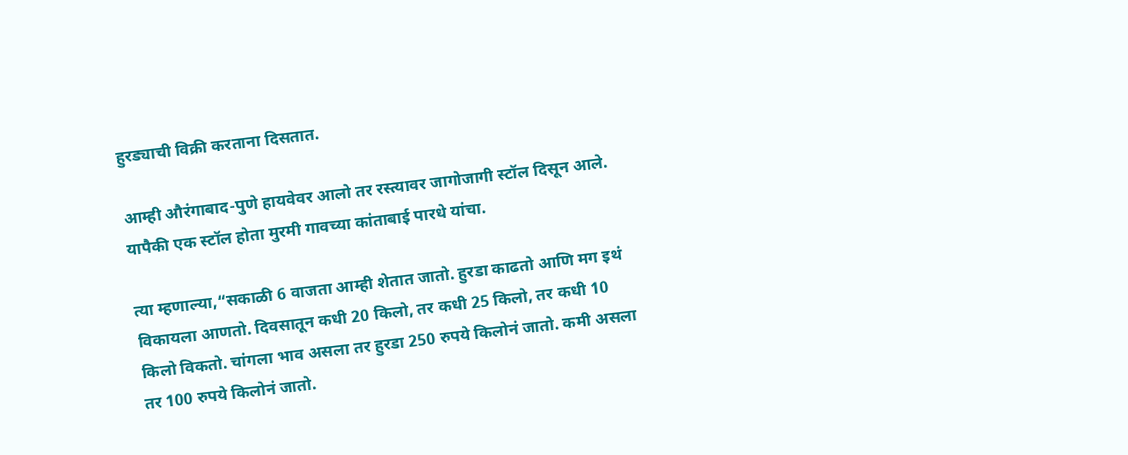हुरड्याची विक्री करताना दिसतात.

आम्ही औरंगाबाद-पुणे हायवेवर आलो तर रस्त्यावर जागोजागी स्टॉल दिसून आले. यापैकी एक स्टॉल होता मुरमी गावच्या कांताबाई पारधे यांचा.

त्या म्हणाल्या,“सकाळी 6 वाजता आम्ही शेतात जातो. हुरडा काढतो आणि मग इथं विकायला आणतो. दिवसातून कधी 20 किलो, तर कधी 25 किलो, तर कधी 10 किलो विकतो. चांगला भाव असला तर हुरडा 250 रुपये किलोनं जातो. कमी असला तर 100 रुपये किलोनं जातो.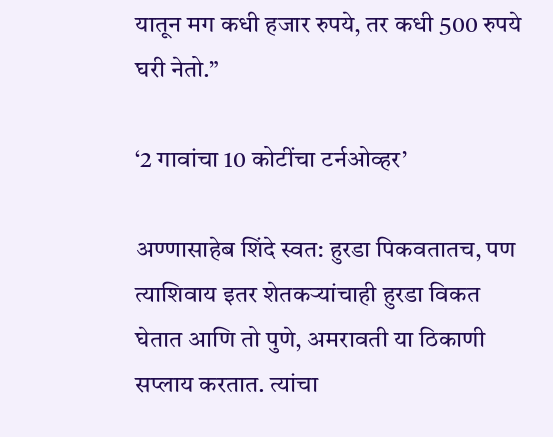यातून मग कधी हजार रुपये, तर कधी 500 रुपये घरी नेतो.”

‘2 गावांचा 10 कोटींचा टर्नओव्हर’

अण्णासाहेब शिंदे स्वत: हुरडा पिकवतातच, पण त्याशिवाय इतर शेतकऱ्यांचाही हुरडा विकत घेतात आणि तो पुणे, अमरावती या ठिकाणी सप्लाय करतात. त्यांचा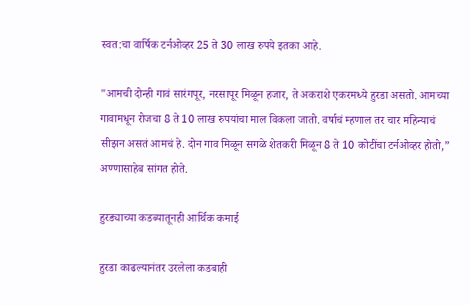स्वत:चा वार्षिक टर्नओव्हर 25 ते 30 लाख रुपये इतका आहे.

"आमची दोन्ही गावं सारंगपूर, नरसापूर मिळून हजार, ते अकराशे एकरमध्ये हुरडा असतो. आमच्या गावामधून रोजचा 8 ते 10 लाख रुपयांचा माल विकला जातो. वर्षाचं म्हणाल तर चार महिन्याचं सीझन असतं आमचं हे. दोन गाव मिळून सगळे शेतकरी मिळून 8 ते 10 कोटींचा टर्नओव्हर होतो,” अण्णासाहेब सांगत होते.

हुरड्याच्या कडब्यातूनही आर्थिक कमाई

हुरडा काढल्यानंतर उरलेला कडबाही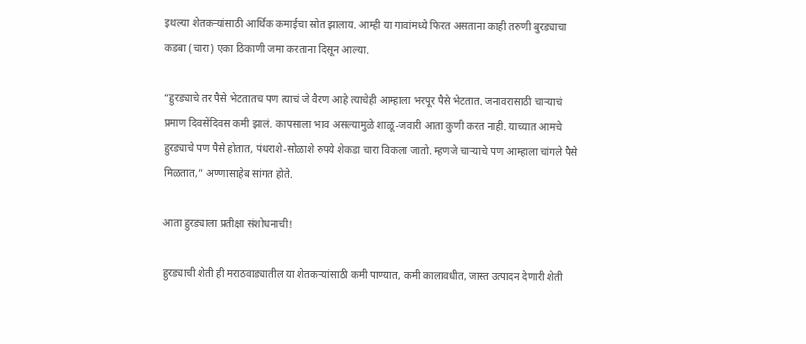इथल्या शेतकऱ्यांसाठी आर्थिक कमाईचा स्रोत झालाय. आम्ही या गावांमध्ये फिरत असताना काही तरुणी बुरड्याचा कडबा (चारा) एका ठिकाणी जमा करताना दिसून आल्या.

“हुरड्याचे तर पैसे भेटतातच पण त्याचं जे वैरण आहे त्याचेही आम्हाला भरपूर पैसे भेटतात. जनावरासाठी चाऱ्याचं प्रमाण दिवसेंदिवस कमी झालं. कापसाला भाव असल्यामुळे शाळू-जवारी आता कुणी करत नाही. याच्यात आमचे हुरड्याचे पण पैसे होतात, पंधराशे-सोळाशे रुपये शेकडा चारा विकला जातो. म्हणजे चाऱ्याचे पण आम्हाला चांगले पैसे मिळतात,” अण्णासाहेब सांगत होते.

आता हुरड्याला प्रतीक्षा संशोधनाची!

हुरड्याची शेती ही मराठवाड्यातील या शेतकऱ्यांसाठी कमी पाण्यात, कमी कालावधीत, जास्त उत्पादन देणारी शेती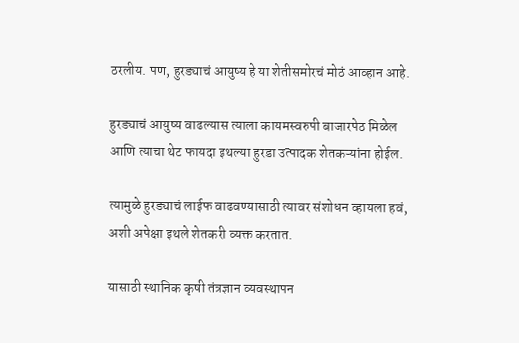ठरलीय. पण, हुरड्याचं आयुष्य हे या शेतीसमोरचं मोठं आव्हान आहे.

हुरड्याचं आयुष्य वाढल्यास त्याला कायमस्वरुपी बाजारपेठ मिळेल आणि त्याचा थेट फायदा इथल्या हुरडा उत्पादक शेतकऱ्यांना होईल.

त्यामुळे हुरड्याचं लाईफ वाढवण्यासाठी त्यावर संशोधन व्हायला हवं, अशी अपेक्षा इथले शेतकरी व्यक्त करतात.

यासाठी स्थानिक कृषी तंत्रज्ञान व्यवस्थापन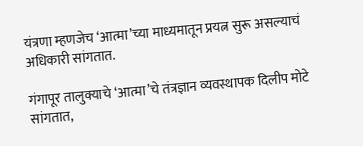यंत्रणा म्हणजेच ‘आत्मा’च्या माध्यमातून प्रयत्न सुरू असल्याचं अधिकारी सांगतात.

गंगापूर तालुक्याचे ‘आत्मा’चे तंत्रज्ञान व्यवस्थापक दिलीप मोटे सांगतात,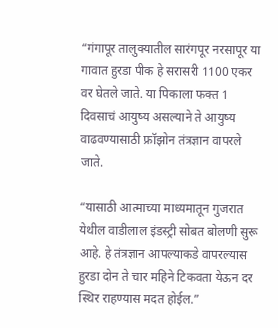“गंगापूर तालुक्यातील सारंगपूर नरसापूर या गावात हुरडा पीक हे सरासरी 1100 एकर वर घेतले जाते. या पिकाला फक्त 1 दिवसाचं आयुष्य असल्याने ते आयुष्य वाढवण्यासाठी फ्रॉझोन तंत्रज्ञान वापरले जाते.

“यासाठी आत्माच्या माध्यमातून गुजरात येथील वाडीलाल इंडस्ट्री सोबत बोलणी सुरू आहे. हे तंत्रज्ञान आपल्याकडे वापरल्यास हुरडा दोन ते चार महिने टिकवता येऊन दर स्थिर राहण्यास मदत होईल.”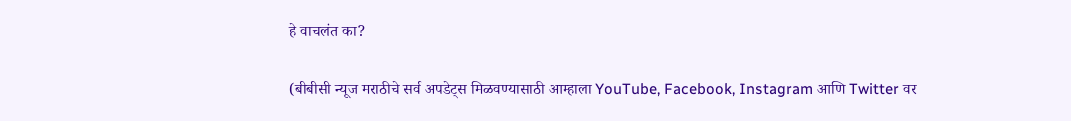हे वाचलंत का?

(बीबीसी न्यूज मराठीचे सर्व अपडेट्स मिळवण्यासाठी आम्हाला YouTube, Facebook, Instagram आणि Twitter वर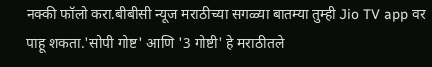नक्की फॉलो करा.बीबीसी न्यूज मराठीच्या सगळ्या बातम्या तुम्ही Jio TV app वर पाहू शकता.'सोपी गोष्ट' आणि '3 गोष्टी' हे मराठीतले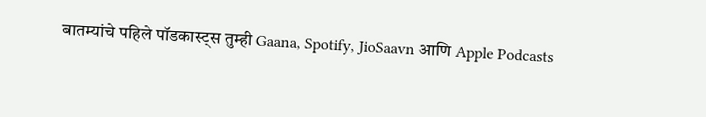बातम्यांचे पहिले पॉडकास्ट्स तुम्ही Gaana, Spotify, JioSaavn आणि Apple Podcasts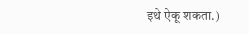इथे ऐकू शकता.)